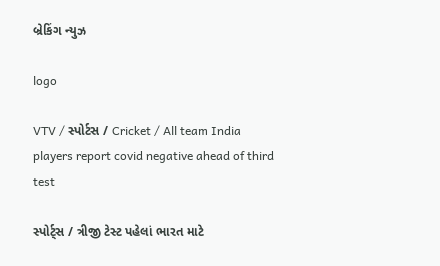બ્રેકિંગ ન્યુઝ

logo

VTV / સ્પોર્ટસ / Cricket / All team India players report covid negative ahead of third test

સ્પોર્ટ્સ / ત્રીજી ટેસ્ટ પહેલાં ભારત માટે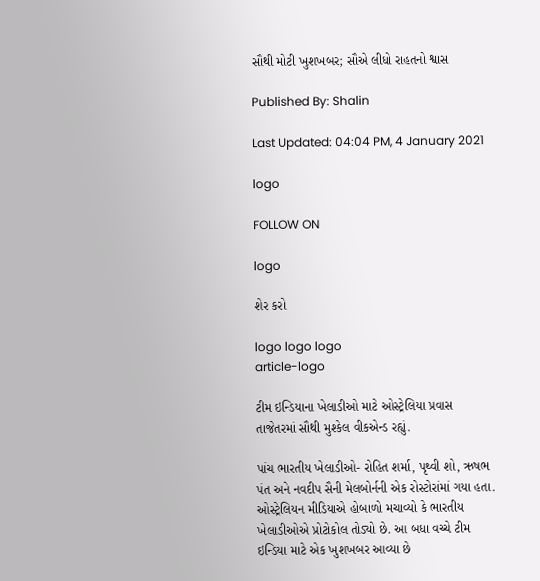સૌથી મોટી ખુશખબર; સૌએ લીધો રાહતનો શ્વાસ

Published By: Shalin

Last Updated: 04:04 PM, 4 January 2021

logo

FOLLOW ON

logo

શેર કરો

logo logo logo
article-logo

ટીમ ઇન્ડિયાના ખેલાડીઓ માટે ઓસ્ટ્રેલિયા પ્રવાસ તાજેતરમાં સૌથી મુશ્કેલ વીકએન્ડ રહ્યું.

પાંચ ભારતીય ખેલાડીઓ- રોહિત શર્મા, પૃથ્વી શો, ઋષભ પંત અને નવદીપ સૈની મેલબોર્નની એક રોસ્ટોરાંમાં ગયા હતા. ઓસ્ટ્રેલિયન મીડિયાએ હોબાળો મચાવ્યો કે ભારતીય ખેલાડીઓએ પ્રોટોકોલ તોડ્યો છે. આ બધા વચ્ચે ટીમ ઇન્ડિયા માટે એક ખુશખબર આવ્યા છે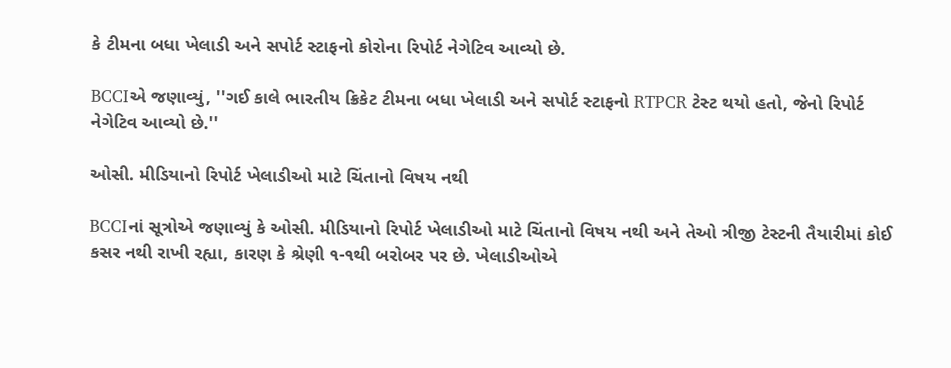કે ટીમના બધા ખેલાડી અને સપોર્ટ સ્ટાફનો કોરોના રિપોર્ટ નેગેટિવ આવ્યો છે.

BCCIએ જણાવ્યું, ''ગઈ કાલે ભારતીય ક્રિકેટ ટીમના બધા ખેલાડી અને સપોર્ટ સ્ટાફનો RTPCR ટેસ્ટ થયો હતો, જેનો રિપોર્ટ નેગેટિવ આવ્યો છે.''

ઓસી. મીડિયાનો રિપોર્ટ ખેલાડીઓ માટે ચિંતાનો વિષય નથી

BCCIનાં સૂત્રોએ જણાવ્યું કે ઓસી. મીડિયાનો રિપોર્ટ ખેલાડીઓ માટે ચિંતાનો વિષય નથી અને તેઓ ત્રીજી ટેસ્ટની તૈયારીમાં કોઈ કસર નથી રાખી રહ્યા, કારણ કે શ્રેણી ૧-૧થી બરોબર પર છે. ખેલાડીઓએ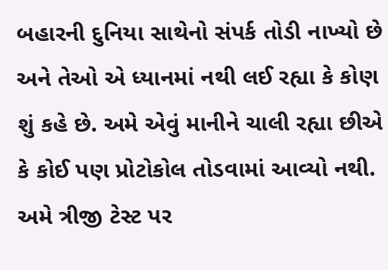બહારની દુનિયા સાથેનો સંપર્ક તોડી નાખ્યો છે અને તેઓ એ ધ્યાનમાં નથી લઈ રહ્યા કે કોણ શું કહે છે. અમે એવું માનીને ચાલી રહ્યા છીએ કે કોઈ પણ પ્રોટોકોલ તોડવામાં આવ્યો નથી. અમે ત્રીજી ટેસ્ટ પર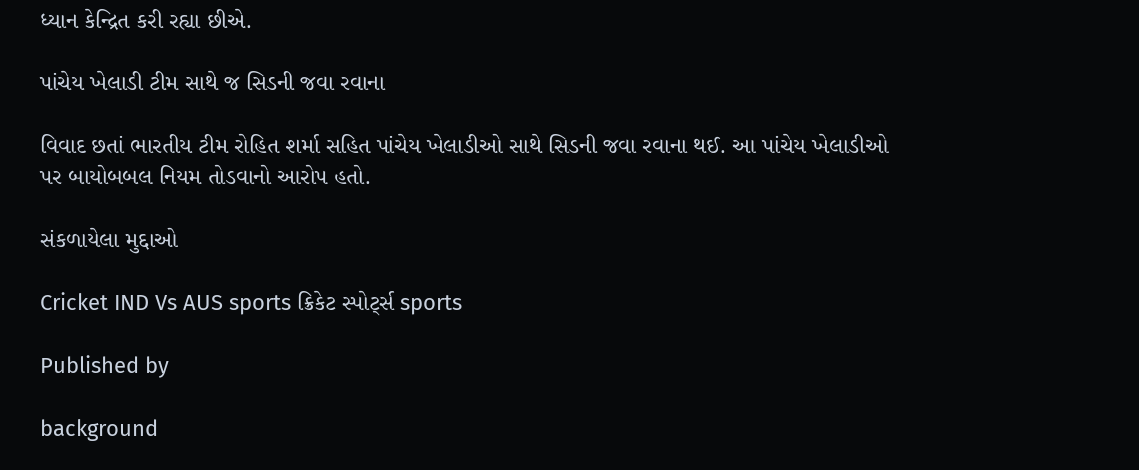ધ્યાન કેન્દ્રિત કરી રહ્યા છીએ.

પાંચેય ખેલાડી ટીમ સાથે જ સિડની જવા રવાના

વિવાદ છતાં ભારતીય ટીમ રોહિત શર્મા સહિત પાંચેય ખેલાડીઓ સાથે સિડની જવા રવાના થઈ. આ પાંચેય ખેલાડીઓ પર બાયોબબલ નિયમ તોડવાનો આરોપ હતો.

સંકળાયેલા મુદ્દાઓ

Cricket IND Vs AUS sports ક્રિકેટ સ્પોર્ટ્સ sports

Published by

background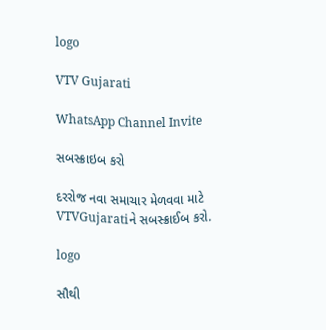logo

VTV Gujarati

WhatsApp Channel Invite

સબસ્ક્રાઇબ કરો

દરરોજ નવા સમાચાર મેળવવા માટે VTVGujaratiને સબસ્ક્રાઈબ કરો.

logo

સૌથી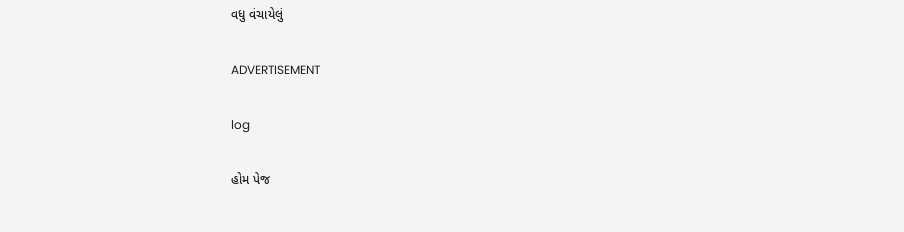વધુ વંચાયેલું

ADVERTISEMENT

log

હોમ પેજ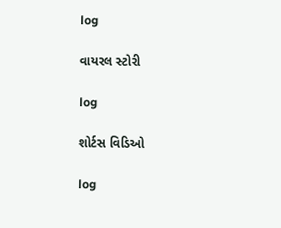log

વાયરલ સ્ટોરી

log

શોર્ટસ વિડિઓ

log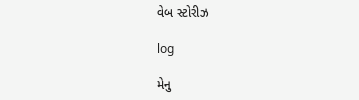વેબ સ્ટોરીઝ

log

મેનુ